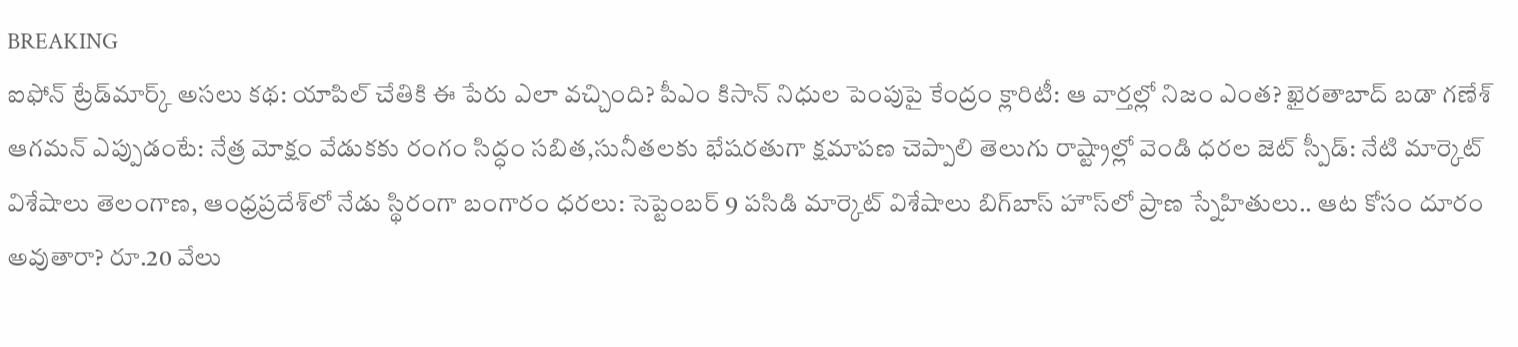BREAKING
ఐఫోన్ ట్రేడ్‌మార్క్ అసలు కథ: యాపిల్ చేతికి ఈ పేరు ఎలా వచ్చింది? పీఎం కిసాన్ నిధుల పెంపుపై కేంద్రం క్లారిటీ: ఆ వార్తల్లో నిజం ఎంత? ఖైరతాబాద్ బడా గణేశ్ ఆగమన్ ఎప్పుడంటే: నేత్ర మోక్షం వేడుకకు రంగం సిద్ధం సబిత,సునీతలకు భేషరతుగా క్షమాపణ చెప్పాలి తెలుగు రాష్ట్రాల్లో వెండి ధరల జెట్ స్పీడ్: నేటి మార్కెట్ విశేషాలు తెలంగాణ, ఆంధ్రప్రదేశ్‌లో నేడు స్థిరంగా బంగారం ధరలు: సెప్టెంబర్ 9 పసిడి మార్కెట్ విశేషాలు బిగ్‌బాస్‌ హౌస్‌లో ప్రాణ స్నేహితులు.. ఆట కోసం దూరం అవుతారా? రూ.20 వేలు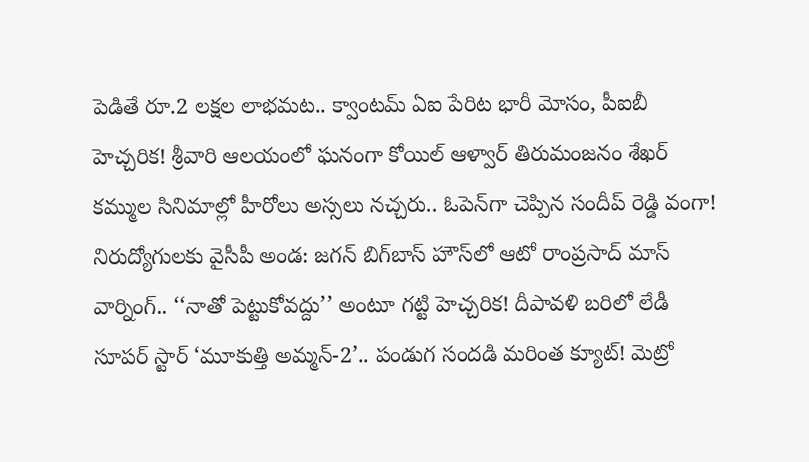పెడితే రూ.2 లక్షల లాభమట.. క్వాంటమ్ ఏఐ పేరిట భారీ మోసం, పీఐబీ హెచ్చరిక! శ్రీవారి ఆలయంలో ఘనంగా కోయిల్‌ ఆళ్వార్‌ తిరుమంజనం శేఖర్ కమ్ముల సినిమాల్లో హీరోలు అస్సలు నచ్చరు.. ఓపెన్‌గా చెప్పిన సందీప్ రెడ్డి వంగా! నిరుద్యోగులకు వైసీపీ అండ: జగన్ బిగ్‌బాస్‌ హౌస్‌లో ఆటో రాంప్రసాద్ మాస్ వార్నింగ్.. ‘‘నాతో పెట్టుకోవద్దు’’ అంటూ గట్టి హెచ్చరిక! దీపావళి బరిలో లేడీ సూపర్ స్టార్ ‘మూకుత్తి అమ్మన్-2’.. పండుగ సందడి మరింత క్యూట్! మెట్రో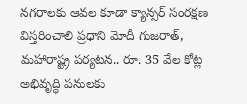నగరాలకు ఆవల కూడా క్యాన్సర్ సంరక్షణ విస్తరించాలి ప్రధాని మోదీ గుజరాత్, మహారాష్ట్ర పర్యటన.. రూ. 35 వేల కోట్ల అభివృద్ధి పనులకు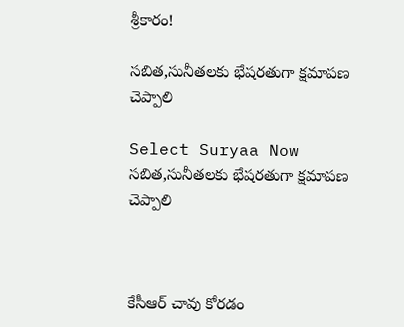శ్రీకారం!

సబిత,సునీతలకు భేషరతుగా క్షమాపణ చెప్పాలి

Select Suryaa Now
సబిత,సునీతలకు భేషరతుగా క్షమాపణ చెప్పాలి



కేసీఆర్ చావు కోరడం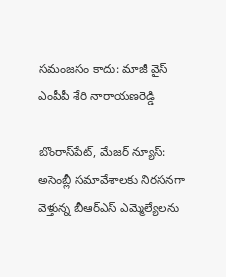సమంజసం కాదు: మాజీ వైస్ ఎంపీపీ శేరి నారాయణరెడ్డి

బొంరాస్‌పేట్, మేజర్ న్యూస్: అసెంబ్లీ సమావేశాలకు నిరసనగా వెళ్తున్న బీఆర్‌ఎస్ ఎమ్మెల్యేలను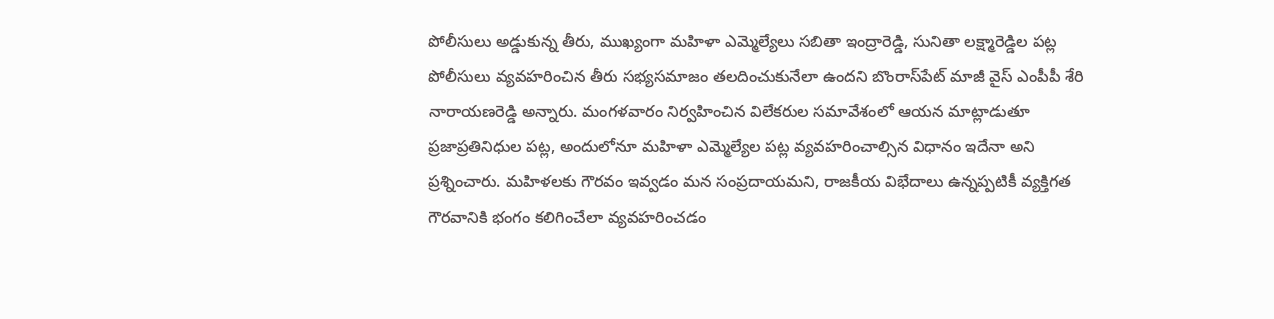పోలీసులు అడ్డుకున్న తీరు, ముఖ్యంగా మహిళా ఎమ్మెల్యేలు సబితా ఇంద్రారెడ్డి, సునితా లక్ష్మారెడ్డిల పట్ల పోలీసులు వ్యవహరించిన తీరు సభ్యసమాజం తలదించుకునేలా ఉందని బొంరాస్‌పేట్ మాజీ వైస్ ఎంపీపీ శేరి నారాయణరెడ్డి అన్నారు. మంగళవారం నిర్వహించిన విలేకరుల సమావేశంలో ఆయన మాట్లాడుతూ ప్రజాప్రతినిధుల పట్ల, అందులోనూ మహిళా ఎమ్మెల్యేల పట్ల వ్యవహరించాల్సిన విధానం ఇదేనా అని ప్రశ్నించారు. మహిళలకు గౌరవం ఇవ్వడం మన సంప్రదాయమని, రాజకీయ విభేదాలు ఉన్నప్పటికీ వ్యక్తిగత గౌరవానికి భంగం కలిగించేలా వ్యవహరించడం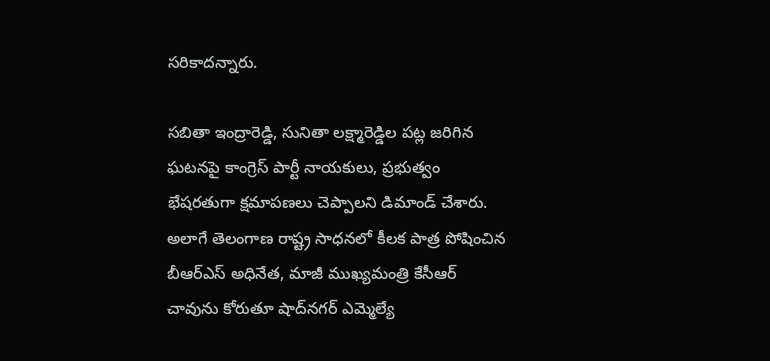సరికాదన్నారు.

సబితా ఇంద్రారెడ్డి, సునితా లక్ష్మారెడ్డిల పట్ల జరిగిన ఘటనపై కాంగ్రెస్ పార్టీ నాయకులు, ప్రభుత్వం భేషరతుగా క్షమాపణలు చెప్పాలని డిమాండ్ చేశారు. అలాగే తెలంగాణ రాష్ట్ర సాధనలో కీలక పాత్ర పోషించిన బీఆర్‌ఎస్ అధినేత, మాజీ ముఖ్యమంత్రి కేసీఆర్ చావును కోరుతూ షాద్‌నగర్ ఎమ్మెల్యే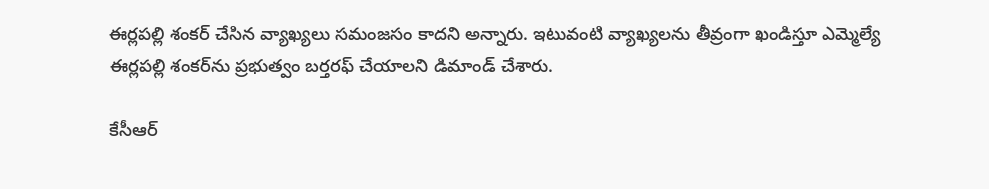ఈర్లపల్లి శంకర్ చేసిన వ్యాఖ్యలు సమంజసం కాదని అన్నారు. ఇటువంటి వ్యాఖ్యలను తీవ్రంగా ఖండిస్తూ ఎమ్మెల్యే ఈర్లపల్లి శంకర్‌ను ప్రభుత్వం బర్తరఫ్ చేయాలని డిమాండ్ చేశారు.

కేసీఆర్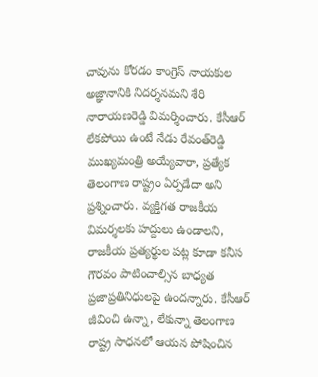చావును కోరడం కాంగ్రెస్ నాయకుల అజ్ఞానానికి నిదర్శనమని శేరి నారాయణరెడ్డి విమర్శించారు. కేసీఆర్ లేకపోయి ఉంటే నేడు రేవంత్‌రెడ్డి ముఖ్యమంత్రి అయ్యేవారా, ప్రత్యేక తెలంగాణ రాష్ట్రం ఏర్పడేదా అని ప్రశ్నించారు. వ్యక్తిగత రాజకీయ విమర్శలకు హద్దులు ఉండాలని, రాజకీయ ప్రత్యర్థుల పట్ల కూడా కనీస గౌరవం పాటించాల్సిన బాధ్యత ప్రజాప్రతినిధులపై ఉందన్నారు. కేసీఆర్ జీవించి ఉన్నా, లేకున్నా తెలంగాణ రాష్ట్ర సాధనలో ఆయన పోషించిన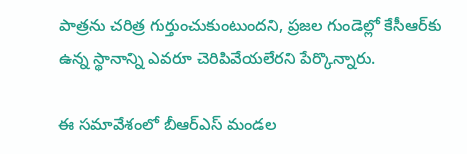పాత్రను చరిత్ర గుర్తుంచుకుంటుందని, ప్రజల గుండెల్లో కేసీఆర్‌కు ఉన్న స్థానాన్ని ఎవరూ చెరిపివేయలేరని పేర్కొన్నారు.

ఈ సమావేశంలో బీఆర్‌ఎస్ మండల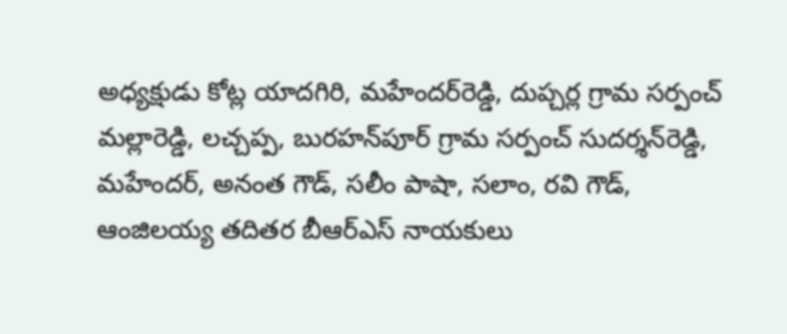అధ్యక్షుడు కోట్ల యాదగిరి, మహేందర్‌రెడ్డి, దుప్చర్ల గ్రామ సర్పంచ్ మల్లారెడ్డి, లచ్చప్ప, బురహన్‌పూర్ గ్రామ సర్పంచ్ సుదర్శన్‌రెడ్డి, మహేందర్, అనంత గౌడ్, సలీం పాషా, సలాం, రవి గౌడ్, ఆంజిలయ్య తదితర బీఆర్‌ఎస్ నాయకులు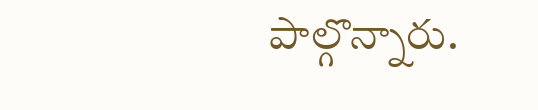పాల్గొన్నారు.